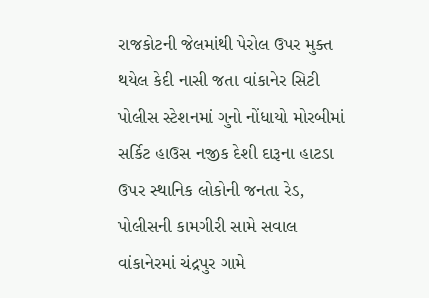રાજકોટની જેલમાંથી પેરોલ ઉપર મુક્ત થયેલ કેદી નાસી જતા વાંકાનેર સિટી પોલીસ સ્ટેશનમાં ગુનો નોંધાયો મોરબીમાં સર્કિટ હાઉસ નજીક દેશી દારૂના હાટડા ઉપર સ્થાનિક લોકોની જનતા રેડ, પોલીસની કામગીરી સામે સવાલ વાંકાનેરમાં ચંદ્રપુર ગામે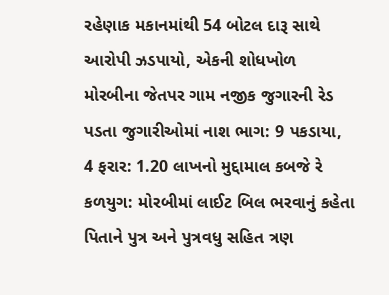રહેણાક મકાનમાંથી 54 બોટલ દારૂ સાથે આરોપી ઝડપાયો, એકની શોધખોળ મોરબીના જેતપર ગામ નજીક જુગારની રેડ પડતા જુગારીઓમાં નાશ ભાગ: 9 પકડાયા, 4 ફરાર: 1.20 લાખનો મુદ્દામાલ કબજે રે કળયુગ: મોરબીમાં લાઈટ બિલ ભરવાનું કહેતા પિતાને પુત્ર અને પુત્રવધુ સહિત ત્રણ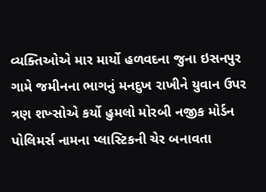વ્યક્તિઓએ માર માર્યો હળવદના જુના ઇસનપુર ગામે જમીનના ભાગનું મનદુખ રાખીને યુવાન ઉપર ત્રણ શખ્સોએ કર્યો હુમલો મોરબી નજીક મોર્ડન પોલિમર્સ નામના પ્લાસ્ટિકની ચેર બનાવતા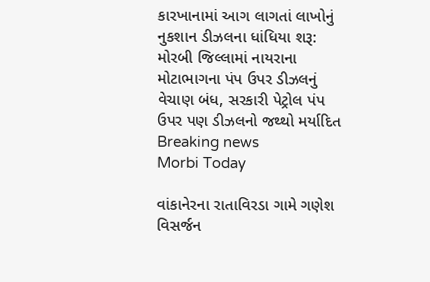કારખાનામાં આગ લાગતાં લાખોનું નુકશાન ડીઝલના ધાંધિયા શરૂ: મોરબી જિલ્લામાં નાયરાના મોટાભાગના પંપ ઉપર ડીઝલનું વેચાણ બંધ, સરકારી પેટ્રોલ પંપ ઉપર પણ ડીઝલનો જથ્થો મર્યાદિત
Breaking news
Morbi Today

વાંકાનેરના રાતાવિરડા ગામે ગણેશ વિસર્જન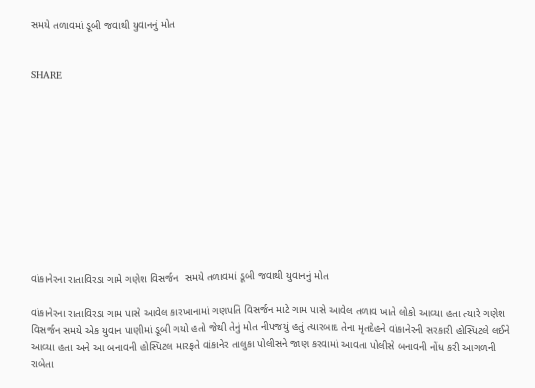સમયે તળાવમાં ડૂબી જવાથી યુવાનનું મોત


SHARE











વાંકાનેરના રાતાવિરડા ગામે ગણેશ વિસર્જન  સમયે તળાવમાં ડૂબી જવાથી યુવાનનું મોત

વાંકાનેરના રાતાવિરડા ગામ પાસે આવેલ કારખાનામાં ગણપતિ વિસર્જન માટે ગામ પાસે આવેલ તળાવ ખાતે લોકો આવ્યા હતા ત્યારે ગણેશ વિસર્જન સમયે એક યુવાન પાણીમાં ડૂબી ગયો હતો જેથી તેનું મોત નીપજયું હતું ત્યારબાદ તેના મૃતદેહને વાંકાનેરની સરકારી હોસ્પિટલે લઈને આવ્યા હતા અને આ બનાવની હોસ્પિટલ મારફતે વાંકાનેર તાલુકા પોલીસને જાણ કરવામાં આવતા પોલીસે બનાવની નોંધ કરી આગળની રાબેતા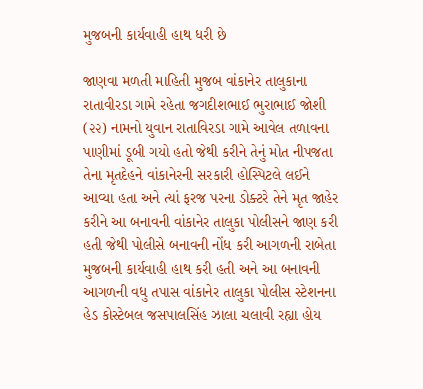મુજબની કાર્યવાહી હાથ ધરી છે

જાણવા મળતી માહિતી મુજબ વાંકાનેર તાલુકાના રાતાવીરડા ગામે રહેતા જગદીશભાઈ ભુરાભાઈ જોશી (૨૨) નામનો યુવાન રાતાવિરડા ગામે આવેલ તળાવના પાણીમાં ડૂબી ગયો હતો જેથી કરીને તેનું મોત નીપજતા તેના મૃતદેહને વાંકાનેરની સરકારી હોસ્પિટલે લઈને આવ્યા હતા અને ત્યાં ફરજ પરના ડોક્ટરે તેને મૃત જાહેર કરીને આ બનાવની વાંકાનેર તાલુકા પોલીસને જાણ કરી હતી જેથી પોલીસે બનાવની નોંધ કરી આગળની રાબેતા મુજબની કાર્યવાહી હાથ કરી હતી અને આ બનાવની આગળની વધુ તપાસ વાંકાનેર તાલુકા પોલીસ સ્ટેશનના હેડ કોસ્ટેબલ જસપાલસિંહ ઝાલા ચલાવી રહ્યા હોય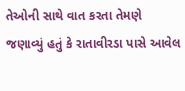તેઓની સાથે વાત કરતા તેમણે જણાવ્યું હતું કે રાતાવીરડા પાસે આવેલ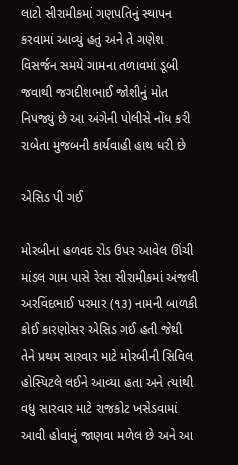લાટો સીરામીકમાં ગણપતિનું સ્થાપન કરવામાં આવ્યું હતું અને તે ગણેશ વિસર્જન સમયે ગામના તળાવમાં ડૂબી જવાથી જગદીશભાઈ જોશીનું મોત નિપજ્યું છે આ અંગેની પોલીસે નોંધ કરી રાબેતા મુજબની કાર્યવાહી હાથ ધરી છે

એસિડ પી ગઈ

મોરબીના હળવદ રોડ ઉપર આવેલ ઊંચી માંડલ ગામ પાસે રેસા સીરામીકમાં અંજલી અરવિંદભાઈ પરમાર (૧૩) નામની બાળકી કોઈ કારણોસર એસિડ ગઈ હતી જેથી તેને પ્રથમ સારવાર માટે મોરબીની સિવિલ હોસ્પિટલે લઈને આવ્યા હતા અને ત્યાંથી વધુ સારવાર માટે રાજકોટ ખસેડવામાં આવી હોવાનું જાણવા મળેલ છે અને આ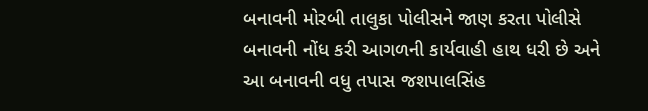બનાવની મોરબી તાલુકા પોલીસને જાણ કરતા પોલીસે બનાવની નોંધ કરી આગળની કાર્યવાહી હાથ ધરી છે અને આ બનાવની વધુ તપાસ જશપાલસિંહ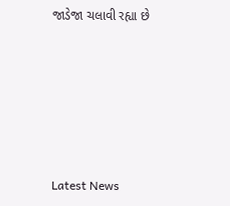જાડેજા ચલાવી રહ્યા છે






Latest News